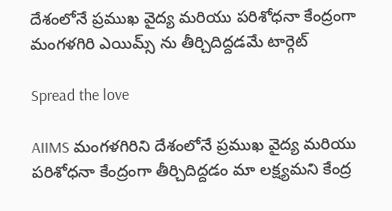దేశంలోనే ప్రముఖ వైద్య మరియు పరిశోధనా కేంద్రంగా మంగళగిరి ఎయిమ్స్ ను తీర్చిదిద్దడమే టార్గెట్

Spread the love

AIIMS మంగళగిరిని దేశంలోనే ప్రముఖ వైద్య మరియు పరిశోధనా కేంద్రంగా తీర్చిదిద్దడం మా లక్ష్యమని కేంద్ర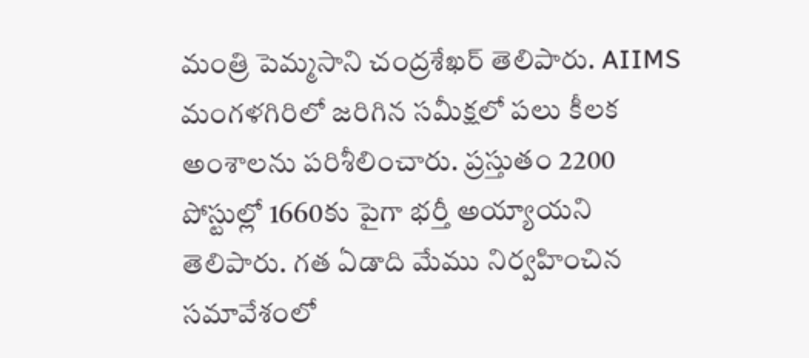మంత్రి పెమ్మసాని చంద్రశేఖర్ తెలిపారు. AIIMS మంగళగిరిలో జరిగిన సమీక్షలో పలు కీలక అంశాలను పరిశీలించారు. ప్రస్తుతం 2200 పోస్టుల్లో 1660కు పైగా భర్తీ అయ్యాయని తెలిపారు. గత ఏడాది మేము నిర్వహించిన సమావేశంలో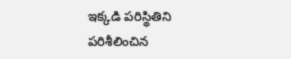ఇక్కడి పరిస్థితిని పరిశీలించిన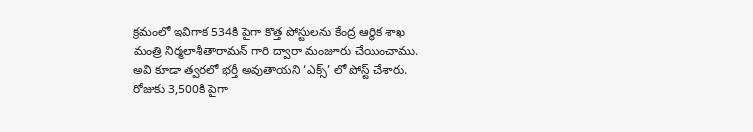క్రమంలో ఇవిగాక 534కి పైగా కొత్త పోస్టులను కేంద్ర ఆర్థిక శాఖ మంత్రి నిర్మలాశీతారామన్ గారి ద్వారా మంజూరు చేయించాము. అవి కూడా త్వరలో భర్తీ అవుతాయని ‘ఎక్స్’ లో పోస్ట్ చేశారు. రోజుకు 3,500కి పైగా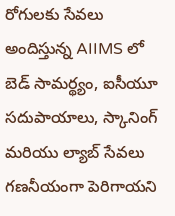రోగులకు సేవలు అందిస్తున్న AIIMS లో బెడ్ సామర్థ్యం, ఐసీయూ సదుపాయాలు, స్కానింగ్ మరియు ల్యాబ్ సేవలు గణనీయంగా పెరిగాయని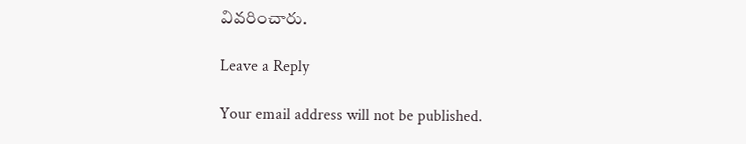వివరించారు.

Leave a Reply

Your email address will not be published.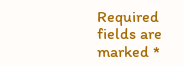Required fields are marked *